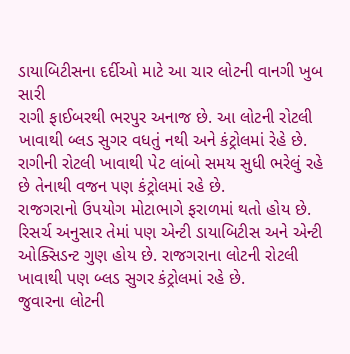ડાયાબિટીસના દર્દીઓ માટે આ ચાર લોટની વાનગી ખુબ સારી
રાગી ફાઈબરથી ભરપુર અનાજ છે. આ લોટની રોટલી ખાવાથી બ્લડ સુગર વધતું નથી અને કંટ્રોલમાં રેહે છે. રાગીની રોટલી ખાવાથી પેટ લાંબો સમય સુધી ભરેલું રહે છે તેનાથી વજન પણ કંટ્રોલમાં રહે છે.
રાજગરાનો ઉપયોગ મોટાભાગે ફરાળમાં થતો હોય છે. રિસર્ચ અનુસાર તેમાં પણ એન્ટી ડાયાબિટીસ અને એન્ટી ઓક્સિડન્ટ ગુણ હોય છે. રાજગરાના લોટની રોટલી ખાવાથી પણ બ્લડ સુગર કંટ્રોલમાં રહે છે.
જુવારના લોટની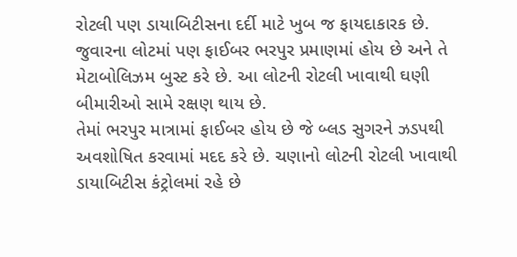રોટલી પણ ડાયાબિટીસના દર્દી માટે ખુબ જ ફાયદાકારક છે. જુવારના લોટમાં પણ ફાઈબર ભરપુર પ્રમાણમાં હોય છે અને તે મેટાબોલિઝમ બુસ્ટ કરે છે. આ લોટની રોટલી ખાવાથી ઘણી બીમારીઓ સામે રક્ષણ થાય છે.
તેમાં ભરપુર માત્રામાં ફાઈબર હોય છે જે બ્લડ સુગરને ઝડપથી અવશોષિત કરવામાં મદદ કરે છે. ચણાનો લોટની રોટલી ખાવાથી ડાયાબિટીસ કંટ્રોલમાં રહે છે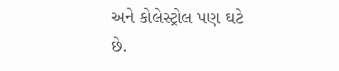અને કોલેસ્ટ્રોલ પણ ઘટે છે.